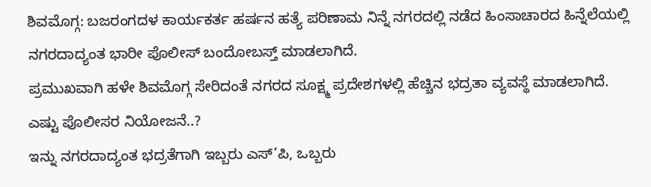ಶಿವಮೊಗ್ಗ: ಬಜರಂಗದಳ ಕಾರ್ಯಕರ್ತ ಹರ್ಷನ ಹತ್ಯೆ ಪರಿಣಾಮ ನಿನ್ನೆ ನಗರದಲ್ಲಿ ನಡೆದ ಹಿಂಸಾಚಾರದ ಹಿನ್ನೆಲೆಯಲ್ಲಿ ನಗರದಾದ್ಯಂತ ಭಾರೀ ಪೊಲೀಸ್ ಬಂದೋಬಸ್ತ್ ಮಾಡಲಾಗಿದೆ.
ಪ್ರಮುಖವಾಗಿ ಹಳೇ ಶಿವಮೊಗ್ಗ ಸೇರಿದಂತೆ ನಗರದ ಸೂಕ್ಷ್ಮ ಪ್ರದೇಶಗಳಲ್ಲಿ ಹೆಚ್ಚಿನ ಭದ್ರತಾ ವ್ಯವಸ್ಥೆ ಮಾಡಲಾಗಿದೆ.
ಎಷ್ಟು ಪೊಲೀಸರ ನಿಯೋಜನೆ..?
ಇನ್ನು ನಗರದಾದ್ಯಂತ ಭದ್ರತೆಗಾಗಿ ಇಬ್ಬರು ಎಸ್’ಪಿ, ಒಬ್ಬರು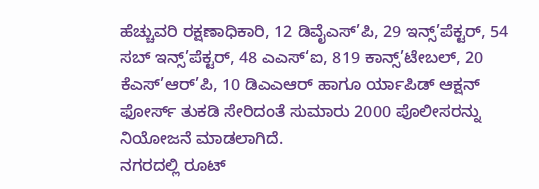ಹೆಚ್ಚುವರಿ ರಕ್ಷಣಾಧಿಕಾರಿ, 12 ಡಿವೈಎಸ್’ಪಿ, 29 ಇನ್ಸ್’ಪೆಕ್ಟರ್, 54 ಸಬ್ ಇನ್ಸ್’ಪೆಕ್ಟರ್, 48 ಎಎಸ್‘ಐ, 819 ಕಾನ್ಸ್’ಟೇಬಲ್, 20 ಕೆಎಸ್’ಆರ್’ಪಿ, 10 ಡಿಎಎಆರ್ ಹಾಗೂ ರ್ಯಾಪಿಡ್ ಆಕ್ಷನ್ ಫೋರ್ಸ್ ತುಕಡಿ ಸೇರಿದಂತೆ ಸುಮಾರು 2000 ಪೊಲೀಸರನ್ನು ನಿಯೋಜನೆ ಮಾಡಲಾಗಿದೆ.
ನಗರದಲ್ಲಿ ರೂಟ್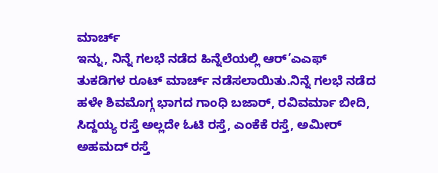ಮಾರ್ಚ್
ಇನ್ನು, ನಿನ್ನೆ ಗಲಭೆ ನಡೆದ ಹಿನ್ನೆಲೆಯಲ್ಲಿ ಆರ್’ಎಎಫ್ ತುಕಡಿಗಳ ರೂಟ್ ಮಾರ್ಚ್ ನಡೆಸಲಾಯಿತು.ನಿನ್ನೆ ಗಲಭೆ ನಡೆದ ಹಳೇ ಶಿವಮೊಗ್ಗ ಭಾಗದ ಗಾಂಧಿ ಬಜಾರ್, ರವಿವರ್ಮಾ ಬೀದಿ, ಸಿದ್ದಯ್ಯ ರಸ್ತೆ ಅಲ್ಲದೇ ಓಟಿ ರಸ್ತೆ, ಎಂಕೆಕೆ ರಸ್ತೆ, ಅಮೀರ್ ಅಹಮದ್ ರಸ್ತೆ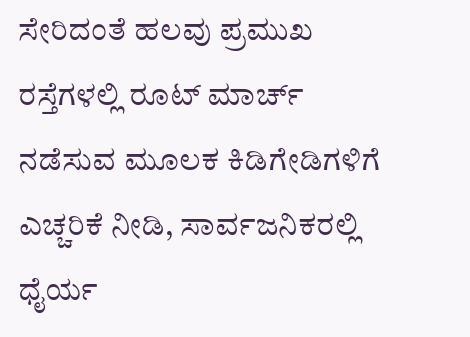ಸೇರಿದಂತೆ ಹಲವು ಪ್ರಮುಖ ರಸ್ತೆಗಳಲ್ಲಿ ರೂಟ್ ಮಾರ್ಚ್ ನಡೆಸುವ ಮೂಲಕ ಕಿಡಿಗೇಡಿಗಳಿಗೆ ಎಚ್ಚರಿಕೆ ನೀಡಿ, ಸಾರ್ವಜನಿಕರಲ್ಲಿ ಧೈರ್ಯ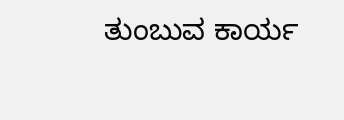ತುಂಬುವ ಕಾರ್ಯ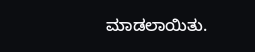ಮಾಡಲಾಯಿತು.